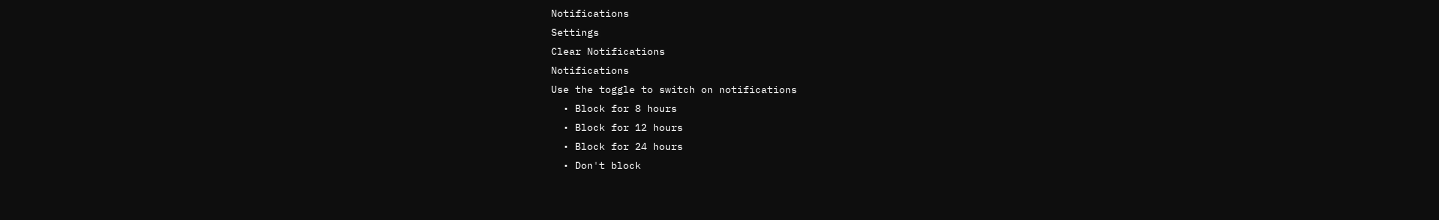Notifications
Settings
Clear Notifications
Notifications
Use the toggle to switch on notifications
  • Block for 8 hours
  • Block for 12 hours
  • Block for 24 hours
  • Don't block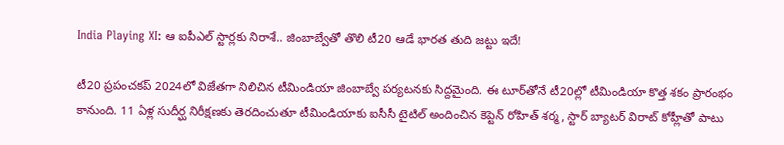India Playing XI: ఆ ఐపీఎల్ స్టార్లకు నిరాశే.. జింబాబ్వేతో తొలి టీ20 ఆడే భారత తుది జట్టు ఇదే!

టీ20 ప్రపంచకప్ 2024లో విజేతగా నిలిచిన టీమిండియా జింబాబ్వే పర్యటనకు సిద్దమైంది. ఈ టూర్‌తోనే టీ20ల్లో టీమిండియా కొత్త శకం ప్రారంభం కానుంది. 11 ఏళ్ల సుదీర్ఘ నిరీక్షణకు తెరదించుతూ టీమిండియాకు ఐసీసీ టైటిల్ అందించిన కెప్టెన్ రోహిత్ శర్మ, స్టార్ బ్యాటర్ విరాట్ కోహ్లీతో పాటు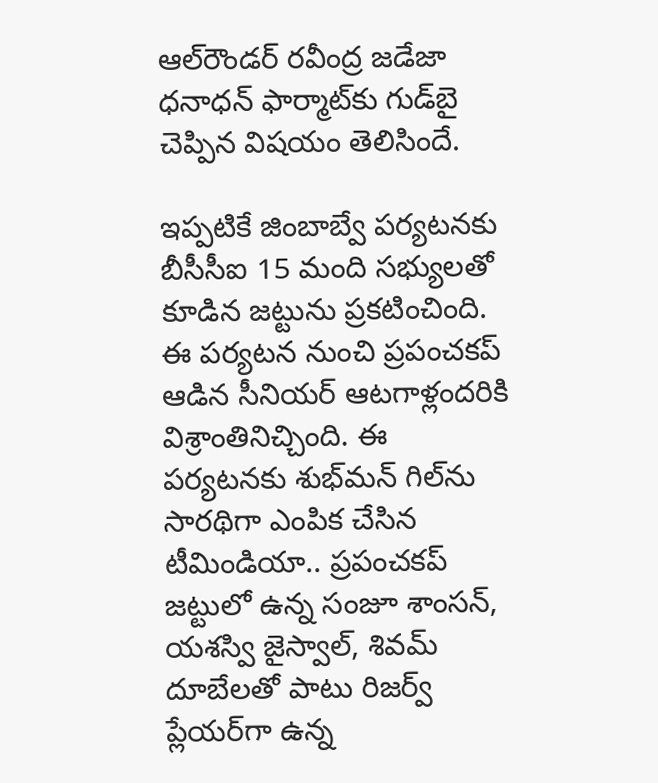ఆల్‌రౌండర్ రవీంద్ర జడేజా ధనాధన్ ఫార్మాట్‌కు గుడ్‌బై చెప్పిన విషయం తెలిసిందే.

ఇప్పటికే జింబాబ్వే పర్యటనకు బీసీసీఐ 15 మంది సభ్యులతో కూడిన జట్టును ప్రకటించింది. ఈ పర్యటన నుంచి ప్రపంచకప్ ఆడిన సీనియర్ ఆటగాళ్లందరికి విశ్రాంతినిచ్చింది. ఈ పర్యటనకు శుభ్‌మన్ గిల్‌ను సారథిగా ఎంపిక చేసిన టీమిండియా.. ప్రపంచకప్ జట్టులో ఉన్న సంజూ శాంసన్, యశస్వి జైస్వాల్‌, శివమ్ దూబేలతో పాటు రిజర్వ్ ప్లేయర్‌గా ఉన్న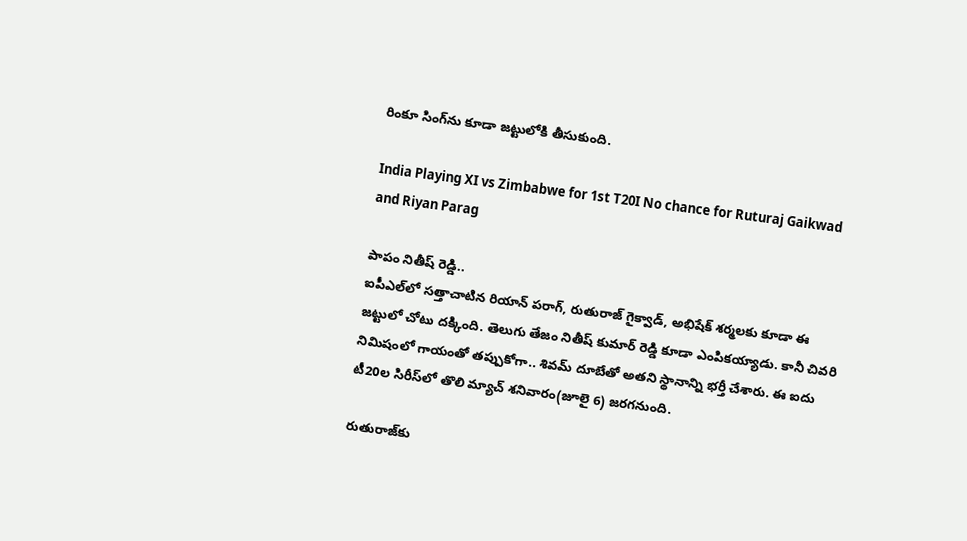రింకూ సింగ్‌ను కూడా జట్టులోకి తీసుకుంది.

India Playing XI vs Zimbabwe for 1st T20I No chance for Ruturaj Gaikwad and Riyan Parag

పాపం నితీష్ రెడ్డి..
ఐపీఎల్‌లో సత్తాచాటిన రియాన్ పరాగ్, రుతురాజ్ గైక్వాడ్, అభిషేక్ శర్మ‌లకు కూడా ఈ జట్టులో చోటు దక్కింది. తెలుగు తేజం నితీష్ కుమార్ రెడ్డి కూడా ఎంపికయ్యాడు. కానీ చివరి నిమిషంలో గాయంతో తప్పుకోగా.. శివమ్ దూబే‌తో అతని స్థానాన్ని భర్తీ చేశారు. ఈ ఐదు టీ20ల సిరీస్‌లో తొలి మ్యాచ్ శనివారం(జూలై 6) జరగనుంది.

రుతురాజ్‌కు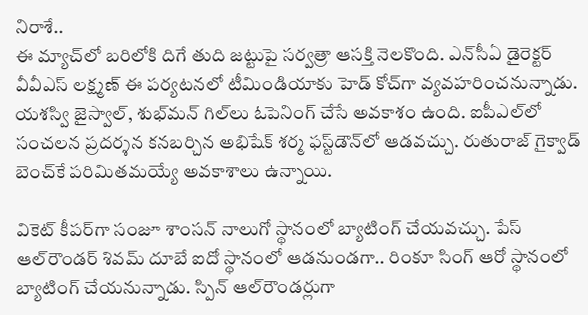నిరాశే..
ఈ మ్యాచ్‌లో బరిలోకి దిగే తుది జట్టుపై సర్వత్రా ఆసక్తి నెలకొంది. ఎన్‌సీఏ డైరెక్టర్ వీవీఎస్ లక్ష్మణ్ ఈ పర్యటనలో టీమిండియాకు హెడ్ కోచ్‌గా వ్యవహరించనున్నాడు. యశస్వి జైస్వాల్, శుభ్‌మన్ గిల్‌లు ఓపెనింగ్ చేసే అవకాశం ఉంది. ఐపీఎల్‌లో సంచలన ప్రదర్శన కనబర్చిన అభిషేక్ శర్మ ఫస్ట్‌డౌన్‌లో ఆడవచ్చు. రుతురాజ్ గైక్వాడ్‌ బెంచ్‌కే పరిమితమయ్యే అవకాశాలు ఉన్నాయి.

వికెట్ కీపర్‌గా సంజూ శాంసన్ నాలుగో స్థానంలో బ్యాటింగ్ చేయవచ్చు. పేస్ ఆల్‌రౌండర్ శివమ్ దూబే ఐదో స్థానంలో ఆడనుండగా.. రింకూ సింగ్ ఆరో స్థానంలో బ్యాటింగ్ చేయనున్నాడు. స్పిన్ ఆల్‌రౌండర్లుగా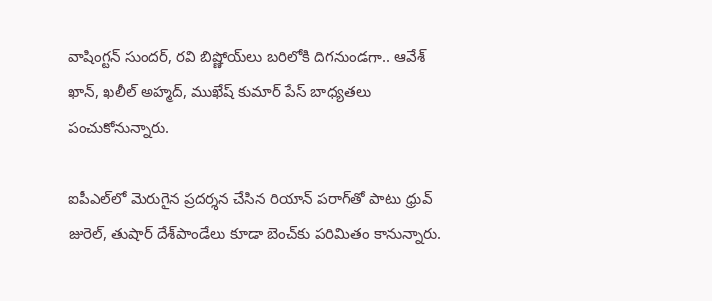వాషింగ్టన్ సుందర్, రవి బిష్ణోయ్‌లు బరిలోకి దిగనుండగా.. ఆవేశ్ ఖాన్, ఖలీల్ అహ్మద్, ముఖేష్ కుమార్ పేస్ బాధ్యతలు పంచుకోనున్నారు.

ఐపీఎల్‌లో మెరుగైన ప్రదర్శన చేసిన రియాన్ పరాగ్‌తో పాటు ధ్రువ్ జురెల్, తుషార్ దేశ్‌పాండే‌లు కూడా బెంచ్‌కు పరిమితం కానున్నారు.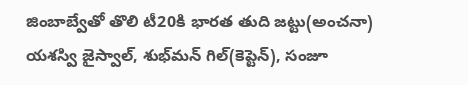జింబాబ్వేతో తొలి టీ20కి భారత తుది జట్టు(అంచనా)
యశస్వి జైస్వాల్, శుభ్‌మన్ గిల్(కెప్టెన్), సంజూ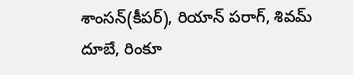శాంసన్(కీపర్), రియాన్ పరాగ్, శివమ్ దూబే, రింకూ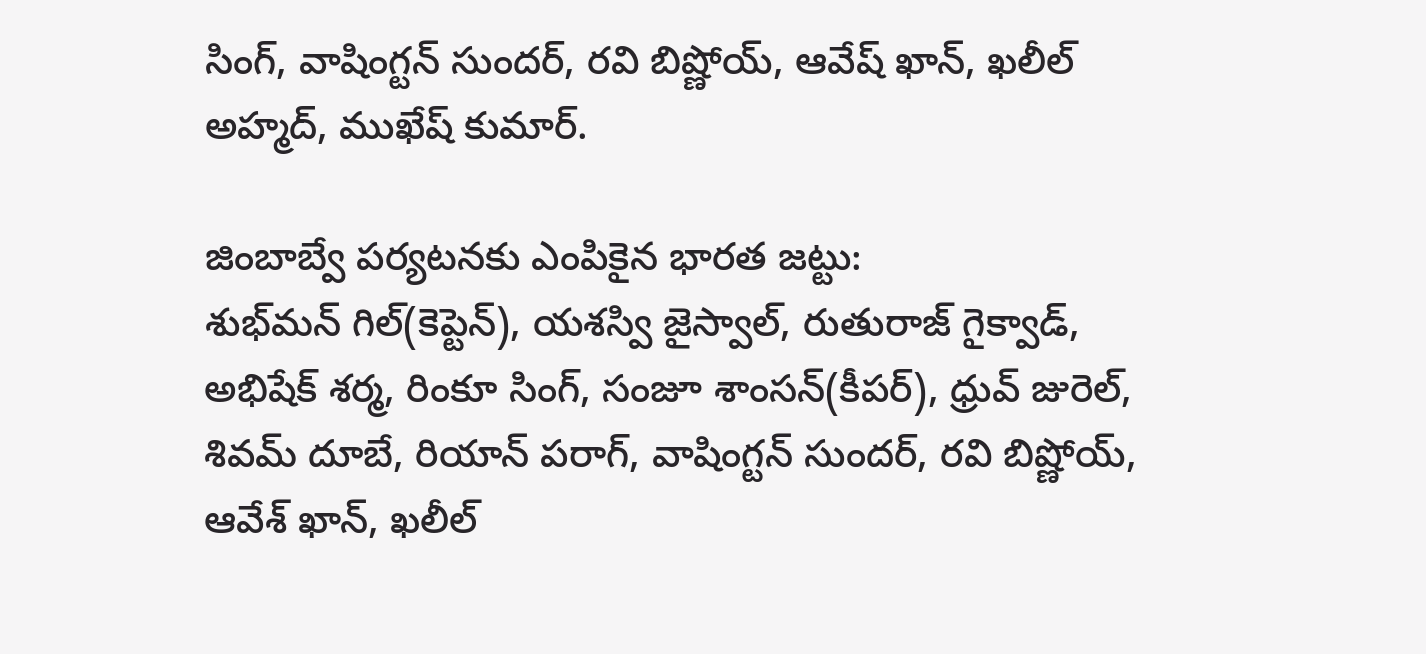సింగ్, వాషింగ్టన్ సుందర్, రవి బిష్ణోయ్, ఆవేష్ ఖాన్, ఖలీల్ అహ్మద్, ముఖేష్ కుమార్.

జింబాబ్వే పర్యటనకు ఎంపికైన భారత జట్టు:
శుభ్‌మన్ గిల్(కెప్టెన్), యశస్వి జైస్వాల్, రుతురాజ్ గైక్వాడ్, అభిషేక్ శర్మ, రింకూ సింగ్, సంజూ శాంసన్(కీపర్), ధ్రువ్ జురెల్, శివమ్ దూబే, రియాన్ పరాగ్, వాషింగ్టన్ సుందర్, రవి బిష్ణోయ్, ఆవేశ్ ఖాన్, ఖలీల్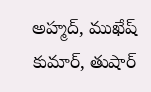అహ్మద్, ముఖేష్ కుమార్, తుషార్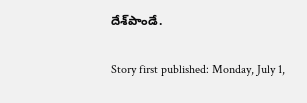దేశ్‌పాండే.

Story first published: Monday, July 1,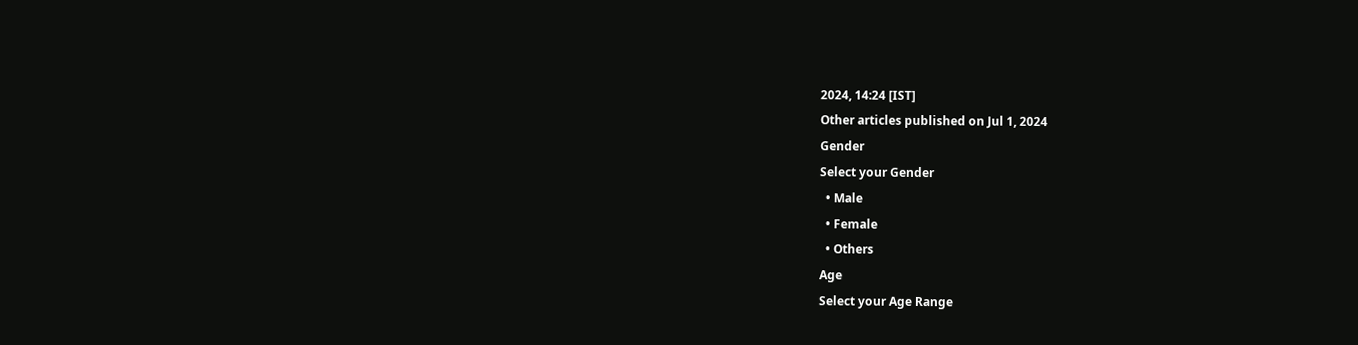2024, 14:24 [IST]
Other articles published on Jul 1, 2024
Gender
Select your Gender
  • Male
  • Female
  • Others
Age
Select your Age Range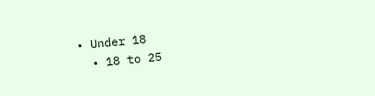• Under 18
  • 18 to 25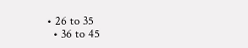• 26 to 35
  • 36 to 45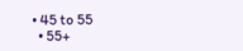• 45 to 55
  • 55+